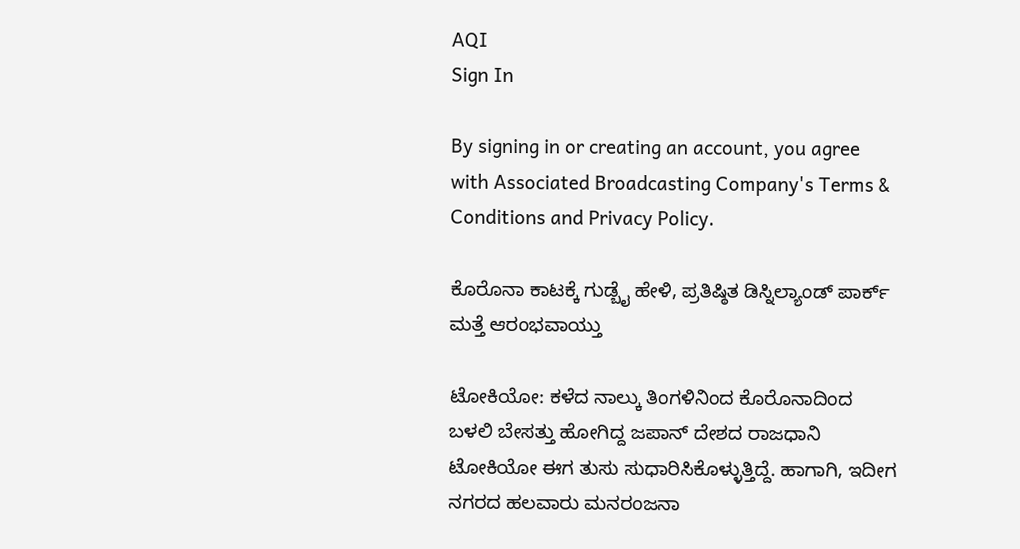AQI
Sign In

By signing in or creating an account, you agree with Associated Broadcasting Company's Terms & Conditions and Privacy Policy.

ಕೊರೊನಾ ಕಾಟಕ್ಕೆ ಗುಡ್ಬೈ ಹೇಳಿ, ಪ್ರತಿಷ್ಠಿತ ಡಿಸ್ನಿಲ್ಯಾಂಡ್ ಪಾರ್ಕ್ ಮತ್ತೆ ಆರಂಭವಾಯ್ತು

ಟೋಕಿಯೋ: ಕಳೆದ ನಾಲ್ಕು ತಿಂಗಳಿನಿಂದ ಕೊರೊನಾದಿಂದ ಬಳಲಿ ಬೇಸತ್ತು ಹೋಗಿದ್ದ ಜಪಾನ್ ದೇಶದ ರಾಜಧಾನಿ ಟೋಕಿಯೋ ಈಗ ತುಸು ಸುಧಾರಿಸಿಕೊಳ್ಳುತ್ತಿದ್ದೆ. ಹಾಗಾಗಿ, ಇದೀಗ ನಗರದ ಹಲವಾರು ಮನರಂಜನಾ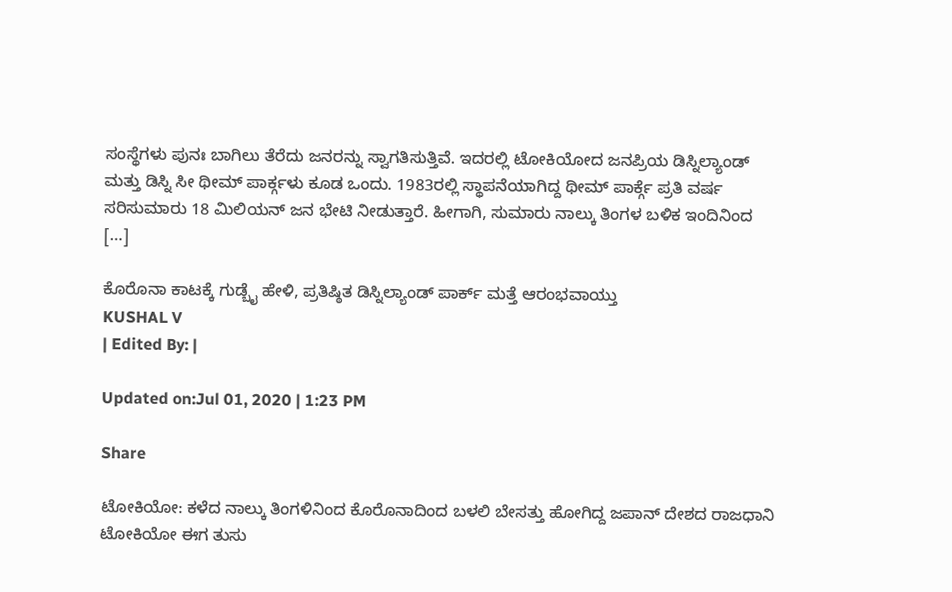ಸಂಸ್ಥೆಗಳು ಪುನಃ ಬಾಗಿಲು ತೆರೆದು ಜನರನ್ನು ಸ್ವಾಗತಿಸುತ್ತಿವೆ. ಇದರಲ್ಲಿ ಟೋಕಿಯೋದ ಜನಪ್ರಿಯ ಡಿಸ್ನಿಲ್ಯಾಂಡ್ ಮತ್ತು ಡಿಸ್ನಿ ಸೀ ಥೀಮ್ ಪಾರ್ಕ್ಗಳು ಕೂಡ ಒಂದು. 1983ರಲ್ಲಿ ಸ್ಥಾಪನೆಯಾಗಿದ್ದ ಥೀಮ್ ಪಾರ್ಕ್ಗೆ ಪ್ರತಿ ವರ್ಷ ಸರಿಸುಮಾರು 18 ಮಿಲಿಯನ್ ಜನ ಭೇಟಿ ನೀಡುತ್ತಾರೆ. ಹೀಗಾಗಿ, ಸುಮಾರು ನಾಲ್ಕು ತಿಂಗಳ ಬಳಿಕ ಇಂದಿನಿಂದ […]

ಕೊರೊನಾ ಕಾಟಕ್ಕೆ ಗುಡ್ಬೈ ಹೇಳಿ, ಪ್ರತಿಷ್ಠಿತ ಡಿಸ್ನಿಲ್ಯಾಂಡ್ ಪಾರ್ಕ್ ಮತ್ತೆ ಆರಂಭವಾಯ್ತು
KUSHAL V
| Edited By: |

Updated on:Jul 01, 2020 | 1:23 PM

Share

ಟೋಕಿಯೋ: ಕಳೆದ ನಾಲ್ಕು ತಿಂಗಳಿನಿಂದ ಕೊರೊನಾದಿಂದ ಬಳಲಿ ಬೇಸತ್ತು ಹೋಗಿದ್ದ ಜಪಾನ್ ದೇಶದ ರಾಜಧಾನಿ ಟೋಕಿಯೋ ಈಗ ತುಸು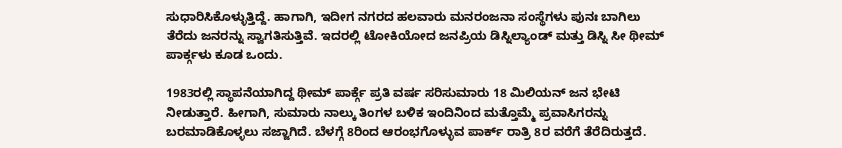ಸುಧಾರಿಸಿಕೊಳ್ಳುತ್ತಿದ್ದೆ. ಹಾಗಾಗಿ, ಇದೀಗ ನಗರದ ಹಲವಾರು ಮನರಂಜನಾ ಸಂಸ್ಥೆಗಳು ಪುನಃ ಬಾಗಿಲು ತೆರೆದು ಜನರನ್ನು ಸ್ವಾಗತಿಸುತ್ತಿವೆ. ಇದರಲ್ಲಿ ಟೋಕಿಯೋದ ಜನಪ್ರಿಯ ಡಿಸ್ನಿಲ್ಯಾಂಡ್ ಮತ್ತು ಡಿಸ್ನಿ ಸೀ ಥೀಮ್ ಪಾರ್ಕ್ಗಳು ಕೂಡ ಒಂದು.

1983ರಲ್ಲಿ ಸ್ಥಾಪನೆಯಾಗಿದ್ದ ಥೀಮ್ ಪಾರ್ಕ್ಗೆ ಪ್ರತಿ ವರ್ಷ ಸರಿಸುಮಾರು 18 ಮಿಲಿಯನ್ ಜನ ಭೇಟಿ ನೀಡುತ್ತಾರೆ. ಹೀಗಾಗಿ, ಸುಮಾರು ನಾಲ್ಕು ತಿಂಗಳ ಬಳಿಕ ಇಂದಿನಿಂದ ಮತ್ತೊಮ್ಮೆ ಪ್ರವಾಸಿಗರನ್ನು ಬರಮಾಡಿಕೊಳ್ಳಲು ಸಜ್ಜಾಗಿದೆ. ಬೆಳಗ್ಗೆ 8ರಿಂದ ಆರಂಭಗೊಳ್ಳುವ ಪಾರ್ಕ್ ರಾತ್ರಿ 8ರ ವರೆಗೆ ತೆರೆದಿರುತ್ತದೆ.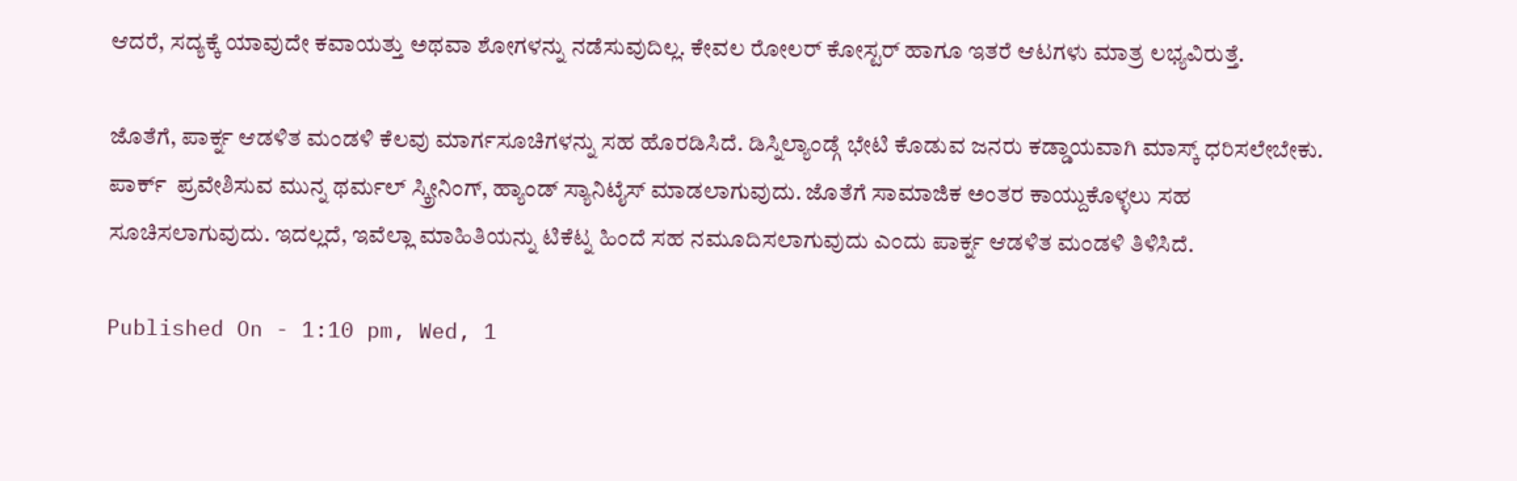ಆದರೆ, ಸದ್ಯಕ್ಕೆ ಯಾವುದೇ ಕವಾಯತ್ತು ಅಥವಾ ಶೋಗಳನ್ನು ನಡೆಸುವುದಿಲ್ಲ. ಕೇವಲ ರೋಲರ್ ಕೋಸ್ಟರ್ ಹಾಗೂ ಇತರೆ ಆಟಗಳು ಮಾತ್ರ ಲಭ್ಯವಿರುತ್ತೆ.

ಜೊತೆಗೆ, ಪಾರ್ಕ್ನ ಆಡಳಿತ ಮಂಡಳಿ ಕೆಲವು ಮಾರ್ಗಸೂಚಿಗಳನ್ನು ಸಹ ಹೊರಡಿಸಿದೆ. ಡಿಸ್ನಿಲ್ಯಾಂಡ್ಗೆ ಭೇಟಿ ಕೊಡುವ ಜನರು ಕಡ್ಡಾಯವಾಗಿ ಮಾಸ್ಕ್ ಧರಿಸಲೇಬೇಕು. ಪಾರ್ಕ್  ಪ್ರವೇಶಿಸುವ ಮುನ್ನ ಥರ್ಮಲ್ ಸ್ಕ್ರೀನಿಂಗ್, ಹ್ಯಾಂಡ್ ಸ್ಯಾನಿಟೈಸ್ ಮಾಡಲಾಗುವುದು. ಜೊತೆಗೆ ಸಾಮಾಜಿಕ ಅಂತರ ಕಾಯ್ದುಕೊಳ್ಳಲು ಸಹ ಸೂಚಿಸಲಾಗುವುದು. ಇದಲ್ಲದೆ, ಇವೆಲ್ಲಾ ಮಾಹಿತಿಯನ್ನು ಟಿಕೆಟ್ನ ಹಿಂದೆ ಸಹ ನಮೂದಿಸಲಾಗುವುದು ಎಂದು ಪಾರ್ಕ್ನ ಆಡಳಿತ ಮಂಡಳಿ ತಿಳಿಸಿದೆ.

Published On - 1:10 pm, Wed, 1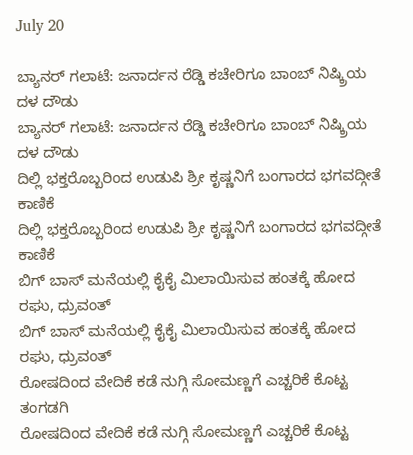July 20

ಬ್ಯಾನರ್ ಗಲಾಟೆ: ಜನಾರ್ದನ ರೆಡ್ಡಿ ಕಚೇರಿಗೂ ಬಾಂಬ್ ನಿಷ್ಕ್ರಿಯ ದಳ ದೌಡು
ಬ್ಯಾನರ್ ಗಲಾಟೆ: ಜನಾರ್ದನ ರೆಡ್ಡಿ ಕಚೇರಿಗೂ ಬಾಂಬ್ ನಿಷ್ಕ್ರಿಯ ದಳ ದೌಡು
ದಿಲ್ಲಿ ಭಕ್ತರೊಬ್ಬರಿಂದ ಉಡುಪಿ ಶ್ರೀ ಕೃಷ್ಣನಿಗೆ ಬಂಗಾರದ ಭಗವದ್ಗೀತೆ ಕಾಣಿಕೆ
ದಿಲ್ಲಿ ಭಕ್ತರೊಬ್ಬರಿಂದ ಉಡುಪಿ ಶ್ರೀ ಕೃಷ್ಣನಿಗೆ ಬಂಗಾರದ ಭಗವದ್ಗೀತೆ ಕಾಣಿಕೆ
ಬಿಗ್ ಬಾಸ್ ಮನೆಯಲ್ಲಿ ಕೈಕೈ ಮಿಲಾಯಿಸುವ ಹಂತಕ್ಕೆ ಹೋದ ರಘು, ಧ್ರುವಂತ್
ಬಿಗ್ ಬಾಸ್ ಮನೆಯಲ್ಲಿ ಕೈಕೈ ಮಿಲಾಯಿಸುವ ಹಂತಕ್ಕೆ ಹೋದ ರಘು, ಧ್ರುವಂತ್
ರೋಷದಿಂದ ವೇದಿಕೆ ಕಡೆ ನುಗ್ಗಿ ಸೋಮಣ್ಣಗೆ ಎಚ್ಚರಿಕೆ ಕೊಟ್ಟ ತಂಗಡಗಿ
ರೋಷದಿಂದ ವೇದಿಕೆ ಕಡೆ ನುಗ್ಗಿ ಸೋಮಣ್ಣಗೆ ಎಚ್ಚರಿಕೆ ಕೊಟ್ಟ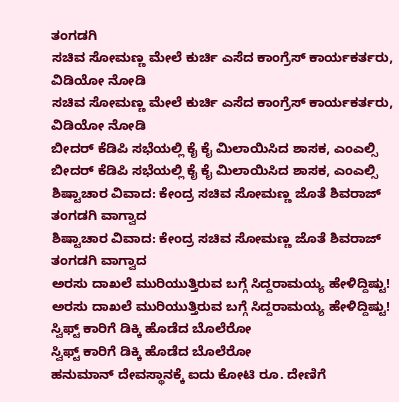ತಂಗಡಗಿ
ಸಚಿವ ಸೋಮಣ್ಣ ಮೇಲೆ ಕುರ್ಚಿ ಎಸೆದ ಕಾಂಗ್ರೆಸ್ ಕಾರ್ಯಕರ್ತರು, ವಿಡಿಯೋ ನೋಡಿ
ಸಚಿವ ಸೋಮಣ್ಣ ಮೇಲೆ ಕುರ್ಚಿ ಎಸೆದ ಕಾಂಗ್ರೆಸ್ ಕಾರ್ಯಕರ್ತರು, ವಿಡಿಯೋ ನೋಡಿ
ಬೀದರ್ ಕೆಡಿಪಿ ಸಭೆಯಲ್ಲಿ ಕೈ ಕೈ ಮಿಲಾಯಿಸಿದ ಶಾಸಕ, ಎಂಎಲ್ಸಿ
ಬೀದರ್ ಕೆಡಿಪಿ ಸಭೆಯಲ್ಲಿ ಕೈ ಕೈ ಮಿಲಾಯಿಸಿದ ಶಾಸಕ, ಎಂಎಲ್ಸಿ
ಶಿಷ್ಟಾಚಾರ ವಿವಾದ: ಕೇಂದ್ರ ಸಚಿವ ಸೋಮಣ್ಣ ಜೊತೆ ಶಿವರಾಜ್ ತಂಗಡಗಿ ವಾಗ್ವಾದ
ಶಿಷ್ಟಾಚಾರ ವಿವಾದ: ಕೇಂದ್ರ ಸಚಿವ ಸೋಮಣ್ಣ ಜೊತೆ ಶಿವರಾಜ್ ತಂಗಡಗಿ ವಾಗ್ವಾದ
ಅರಸು ದಾಖಲೆ ಮುರಿಯುತ್ತಿರುವ ಬಗ್ಗೆ ಸಿದ್ದರಾಮಯ್ಯ ಹೇಳಿದ್ದಿಷ್ಟು!
ಅರಸು ದಾಖಲೆ ಮುರಿಯುತ್ತಿರುವ ಬಗ್ಗೆ ಸಿದ್ದರಾಮಯ್ಯ ಹೇಳಿದ್ದಿಷ್ಟು!
ಸ್ವಿಫ್ಟ್ ಕಾರಿಗೆ ಡಿಕ್ಕಿ ಹೊಡೆದ ಬೊಲೆರೋ
ಸ್ವಿಫ್ಟ್ ಕಾರಿಗೆ ಡಿಕ್ಕಿ ಹೊಡೆದ ಬೊಲೆರೋ
ಹನುಮಾನ್ ದೇವಸ್ಥಾನಕ್ಕೆ ಐದು ಕೋಟಿ ರೂ. ದೇಣಿಗೆ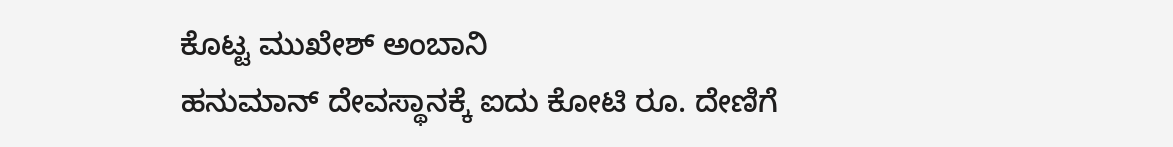ಕೊಟ್ಟ ಮುಖೇಶ್ ಅಂಬಾನಿ
ಹನುಮಾನ್ ದೇವಸ್ಥಾನಕ್ಕೆ ಐದು ಕೋಟಿ ರೂ. ದೇಣಿಗೆ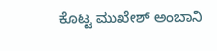ಕೊಟ್ಟ ಮುಖೇಶ್ ಅಂಬಾನಿ